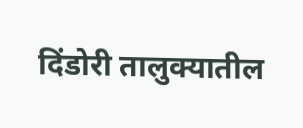दिंडोरी तालुक्यातील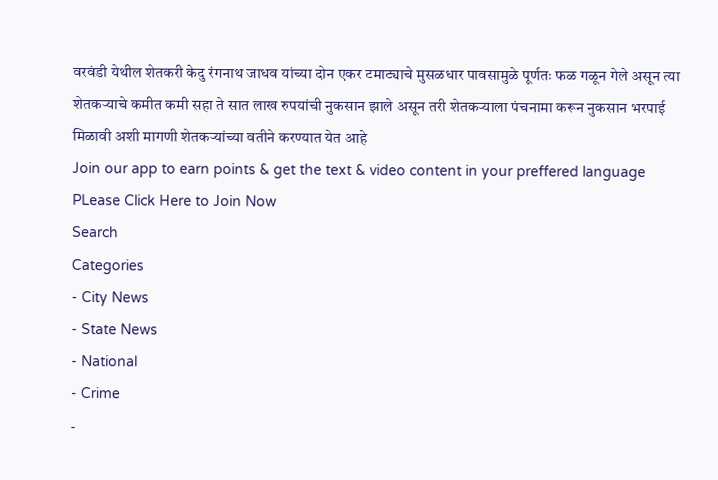वरवंडी येथील शेतकरी केदु रंगनाथ जाधव यांच्या दोन एकर टमाट्याचे मुसळधार पावसामुळे पूर्णतः फळ गळून गेले असून त्या शेतकऱ्याचे कमीत कमी सहा ते सात लाख रुपयांची नुकसान झाले असून तरी शेतकऱ्याला पंचनामा करून नुकसान भरपाई मिळावी अशी मागणी शेतकऱ्यांच्या वतीने करण्यात येत आहे
Join our app to earn points & get the text & video content in your preffered language
PLease Click Here to Join Now
Search
Categories
- City News
- State News
- National
- Crime
-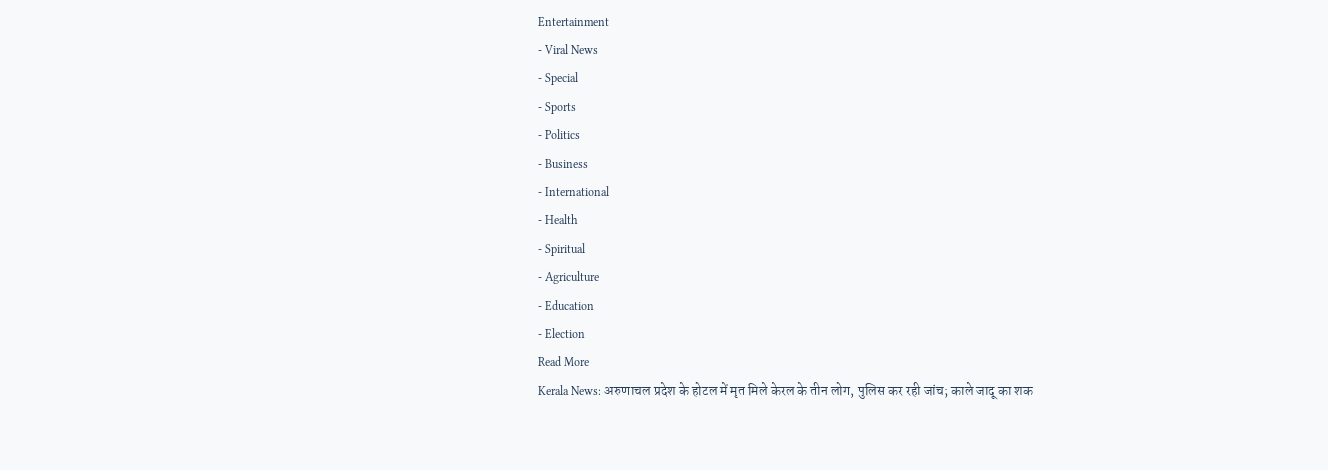Entertainment
- Viral News
- Special
- Sports
- Politics
- Business
- International
- Health
- Spiritual
- Agriculture
- Education
- Election
Read More
Kerala News: अरुणाचल प्रदेश के होटल में मृत मिले केरल के तीन लोग, पुलिस कर रही जांच; काले जादू का शक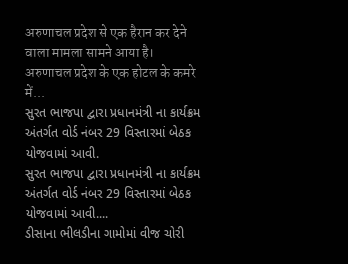अरुणाचल प्रदेश से एक हैरान कर देने वाला मामला सामने आया है। अरुणाचल प्रदेश के एक होटल के कमरे में...
સુરત ભાજપા દ્વારા પ્રધાનમંત્રી ના કાર્યક્રમ અંતર્ગત વોર્ડ નંબર 29 વિસ્તારમાં બેઠક યોજવામાં આવી.
સુરત ભાજપા દ્વારા પ્રધાનમંત્રી ના કાર્યક્રમ અંતર્ગત વોર્ડ નંબર 29 વિસ્તારમાં બેઠક યોજવામાં આવી....
ડીસાના ભીલડીના ગામોમાં વીજ ચોરી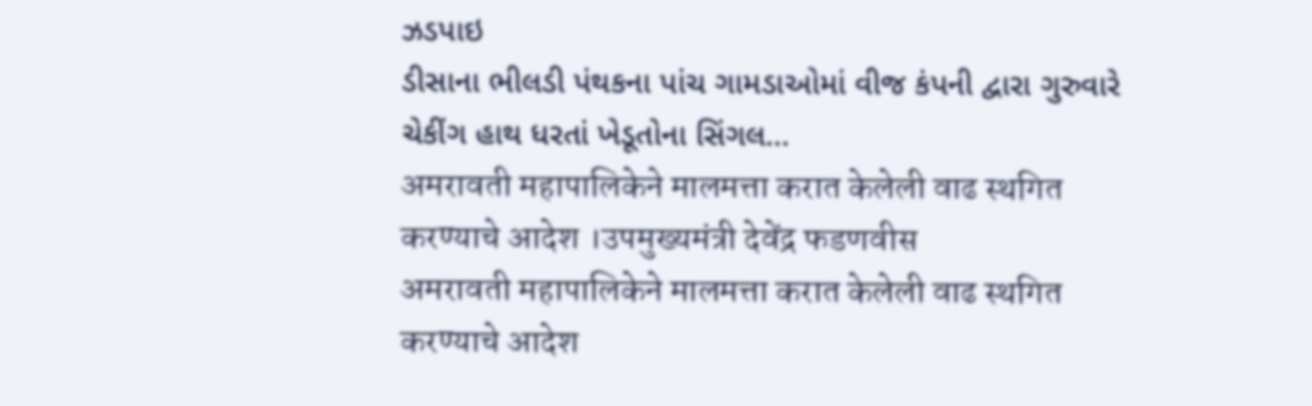ઝડપાઇ
ડીસાના ભીલડી પંથકના પાંચ ગામડાઓમાં વીજ કંપની દ્વારા ગુરુવારે ચેકીંગ હાથ ધરતાં ખેડૂતોના સિંગલ...
अमरावती महापालिकेने मालमत्ता करात केलेली वाढ स्थगित करण्याचे आदेश ।उपमुख्यमंत्री देवेंद्र फडणवीस
अमरावती महापालिकेने मालमत्ता करात केलेली वाढ स्थगित करण्याचे आदेश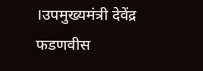।उपमुख्यमंत्री देवेंद्र फडणवीस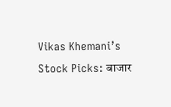Vikas Khemani’s Stock Picks: बाजार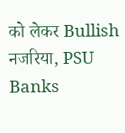को लेकर Bullish नजरिया, PSU Banks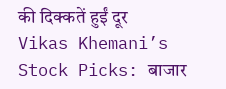की दिक्कतें हुईं दूर
Vikas Khemani’s Stock Picks: बाजार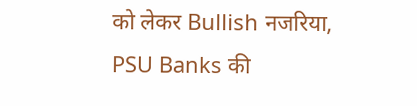को लेकर Bullish नजरिया, PSU Banks की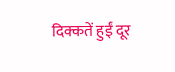दिक्कतें हुईं दूर